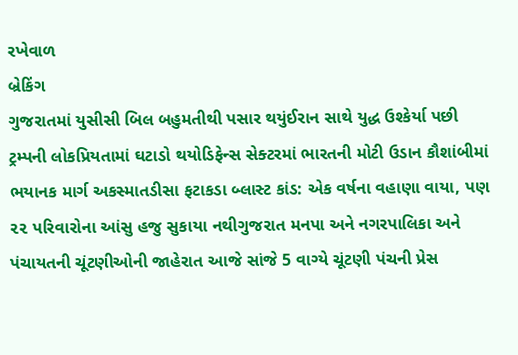રખેવાળ
બ્રેકિંગ
ગુજરાતમાં યુસીસી બિલ બહુમતીથી પસાર થયુંઈરાન સાથે યુદ્ધ ઉશ્કેર્યા પછી ટ્રમ્પની લોકપ્રિયતામાં ઘટાડો થયોડિફેન્સ સેક્ટરમાં ભારતની મોટી ઉડાન કૌશાંબીમાં ભયાનક માર્ગ અકસ્માતડીસા ફટાકડા બ્લાસ્ટ કાંડ: એક વર્ષના વહાણા વાયા, પણ ૨૨ પરિવારોના આંસુ હજુ સુકાયા નથીગુજરાત મનપા અને નગરપાલિકા અને પંચાયતની ચૂંટણીઓની જાહેરાત આજે સાંજે 5 વાગ્યે ચૂંટણી પંચની પ્રેસ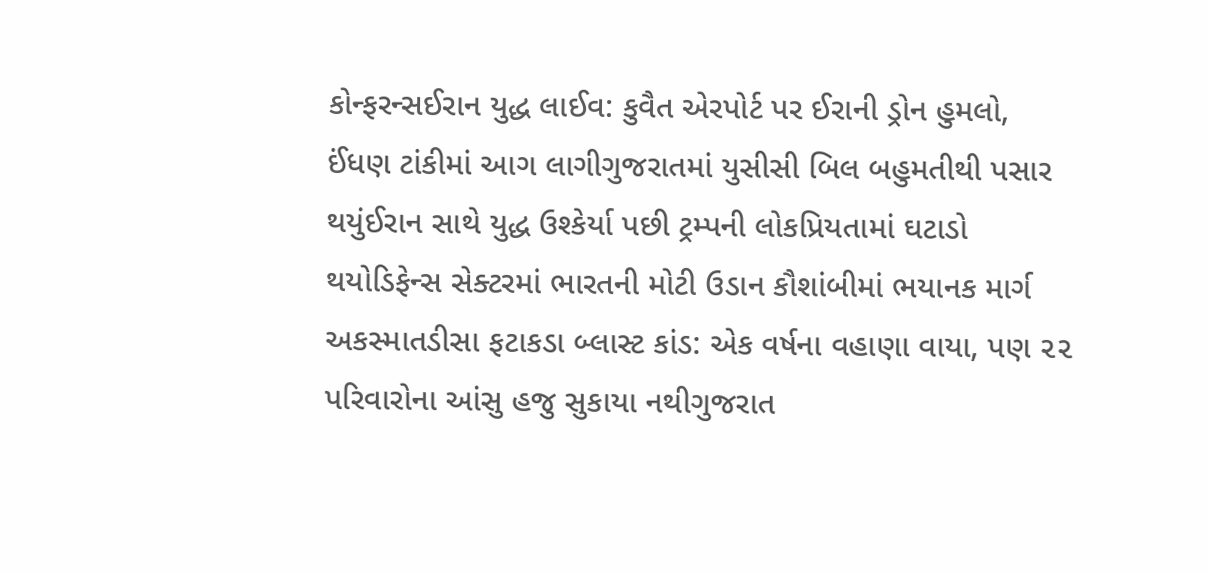કોન્ફરન્સઈરાન યુદ્ધ લાઈવ: કુવૈત એરપોર્ટ પર ઈરાની ડ્રોન હુમલો, ઈંધણ ટાંકીમાં આગ લાગીગુજરાતમાં યુસીસી બિલ બહુમતીથી પસાર થયુંઈરાન સાથે યુદ્ધ ઉશ્કેર્યા પછી ટ્રમ્પની લોકપ્રિયતામાં ઘટાડો થયોડિફેન્સ સેક્ટરમાં ભારતની મોટી ઉડાન કૌશાંબીમાં ભયાનક માર્ગ અકસ્માતડીસા ફટાકડા બ્લાસ્ટ કાંડ: એક વર્ષના વહાણા વાયા, પણ ૨૨ પરિવારોના આંસુ હજુ સુકાયા નથીગુજરાત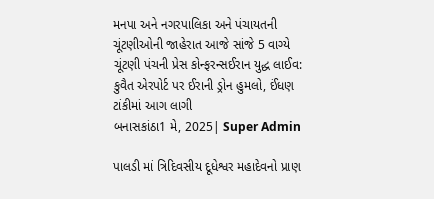મનપા અને નગરપાલિકા અને પંચાયતની ચૂંટણીઓની જાહેરાત આજે સાંજે 5 વાગ્યે ચૂંટણી પંચની પ્રેસ કોન્ફરન્સઈરાન યુદ્ધ લાઈવ: કુવૈત એરપોર્ટ પર ઈરાની ડ્રોન હુમલો, ઈંધણ ટાંકીમાં આગ લાગી
બનાસકાંઠા1 મે, 2025| Super Admin

પાલડી માં ત્રિદિવસીય દૂધેશ્વર મહાદેવનો પ્રાણ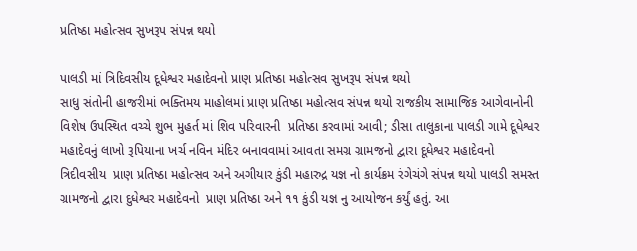પ્રતિષ્ઠા મહોત્સવ સુખરૂપ સંપન્ન થયો

પાલડી માં ત્રિદિવસીય દૂધેશ્વર મહાદેવનો પ્રાણ પ્રતિષ્ઠા મહોત્સવ સુખરૂપ સંપન્ન થયો
સાધુ સંતોની હાજરીમાં ભક્તિમય માહોલમાં પ્રાણ પ્રતિષ્ઠા મહોત્સવ સંપન્ન થયો રાજકીય સામાજિક આગેવાનોની વિશેષ ઉપસ્થિત વચ્ચે શુભ મુહર્ત માં શિવ પરિવારની  પ્રતિષ્ઠા કરવામાં આવી; ડીસા તાલુકાના પાલડી ગામે દૂધેશ્વર મહાદેવનું લાખો રૂપિયાના ખર્ચ નવિન મંદિર બનાવવામાં આવતા સમગ્ર ગ્રામજનો દ્વારા દૂધેશ્વર મહાદેવનો ત્રિદીવસીય  પ્રાણ પ્રતિષ્ઠા મહોત્સવ અને અગીયાર કુંડી મહારુદ્ર યજ્ઞ નો કાર્યક્રમ રંગેચંગે સંપન્ન થયો પાલડી સમસ્ત ગ્રામજનો દ્વારા દુધેશ્વર મહાદેવનો  પ્રાણ પ્રતિષ્ઠા અને ૧૧ કુંડી યજ્ઞ નુ આયોજન કર્યું હતું. આ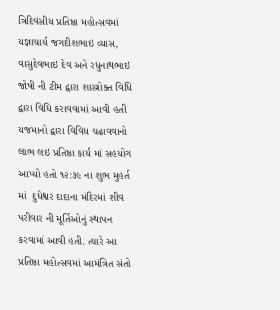ત્રિદિવસીય પ્રતિષ્ઠા મહોત્સવમાં યજ્ઞાચાર્ય જગદીશભાઇ વ્યાસ, વાસુદેવભાઇ દેવ અને રધુનાથભાઇ જોષી ની ટીમ દ્વારા શાસ્ત્રોક્ત વિધિ દ્વારા વિધિ કરાવવામાં આવી હતી યજમાનો દ્વારા વિવિધ ચઢાવવાનો લાભ લઇ પ્રતિષ્ઠા કાર્ય માં સહયોગ આપ્યો હતો ૧૨:૩૯ ના શુભ મુહર્ત માં  દુધેશ્વર દાદાના મંદિરમાં શીવ પરીવાર ની મૂર્તિઓનું સ્થાપન કરવામાં આવી હતી. ત્યારે આ પ્રતિષ્ઠા મહોત્સવમાં આમંત્રિત સંતો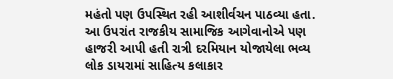મહંતો પણ ઉપસ્થિત રહી આશીર્વચન પાઠવ્યા હતા. આ ઉપરાંત રાજકીય સામાજિક આગેવાનોએ પણ હાજરી આપી હતી રાત્રી દરમિયાન યોજાયેલા ભવ્ય લોક ડાયરામાં સાહિત્ય કલાકાર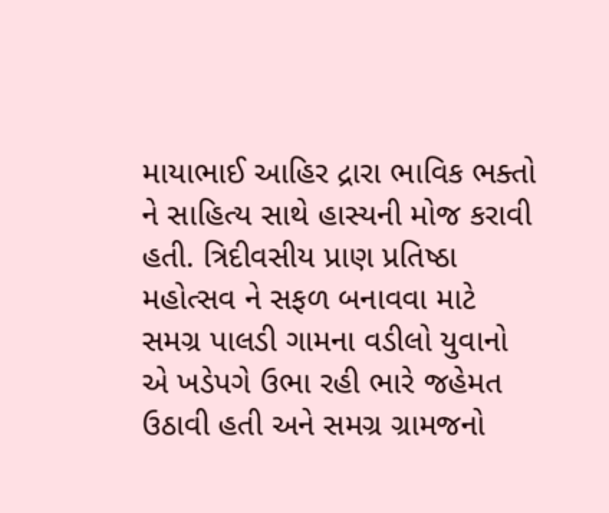માયાભાઈ આહિર દ્રારા ભાવિક ભક્તો ને સાહિત્ય સાથે હાસ્યની મોજ કરાવી હતી. ત્રિદીવસીય પ્રાણ પ્રતિષ્ઠા મહોત્સવ ને સફળ બનાવવા માટે સમગ્ર પાલડી ગામના વડીલો યુવાનો એ ખડેપગે ઉભા રહી ભારે જહેમત ઉઠાવી હતી અને સમગ્ર ગ્રામજનો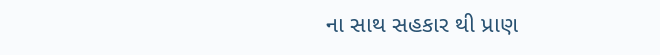ના સાથ સહકાર થી પ્રાણ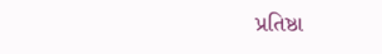પ્રતિષ્ઠા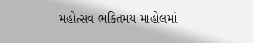મહોત્સવ ભકિતમય માહોલમાં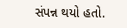સંપન્ન થયો હતો.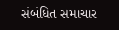સંબંધિત સમાચાર